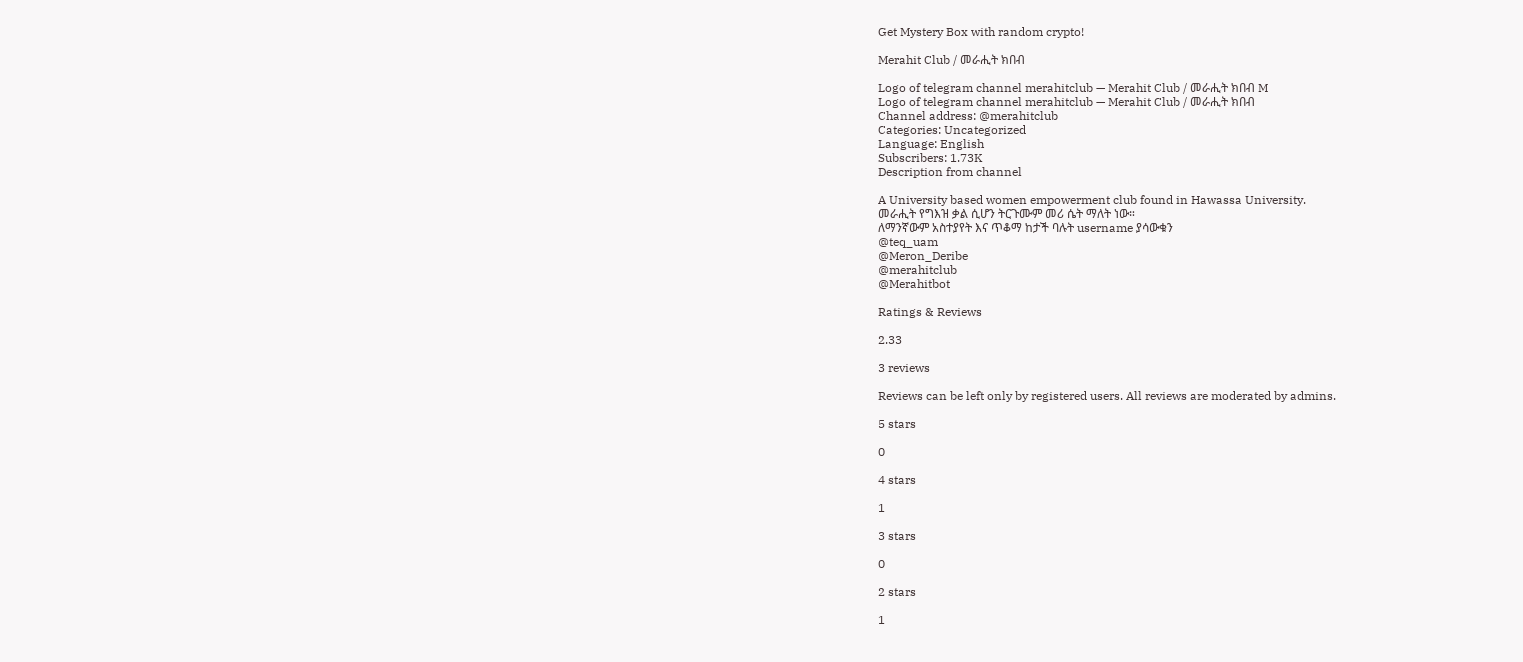Get Mystery Box with random crypto!

Merahit Club / መራሒት ክበብ

Logo of telegram channel merahitclub — Merahit Club / መራሒት ክበብ M
Logo of telegram channel merahitclub — Merahit Club / መራሒት ክበብ
Channel address: @merahitclub
Categories: Uncategorized
Language: English
Subscribers: 1.73K
Description from channel

A University based women empowerment club found in Hawassa University.
መራሒት የግእዝ ቃል ሲሆን ትርጉሙም መሪ ሴት ማለት ነው።
ለማንኛውም አስተያየት እና ጥቆማ ከታች ባሉት username ያሳውቁን
@teq_uam
@Meron_Deribe
@merahitclub
@Merahitbot

Ratings & Reviews

2.33

3 reviews

Reviews can be left only by registered users. All reviews are moderated by admins.

5 stars

0

4 stars

1

3 stars

0

2 stars

1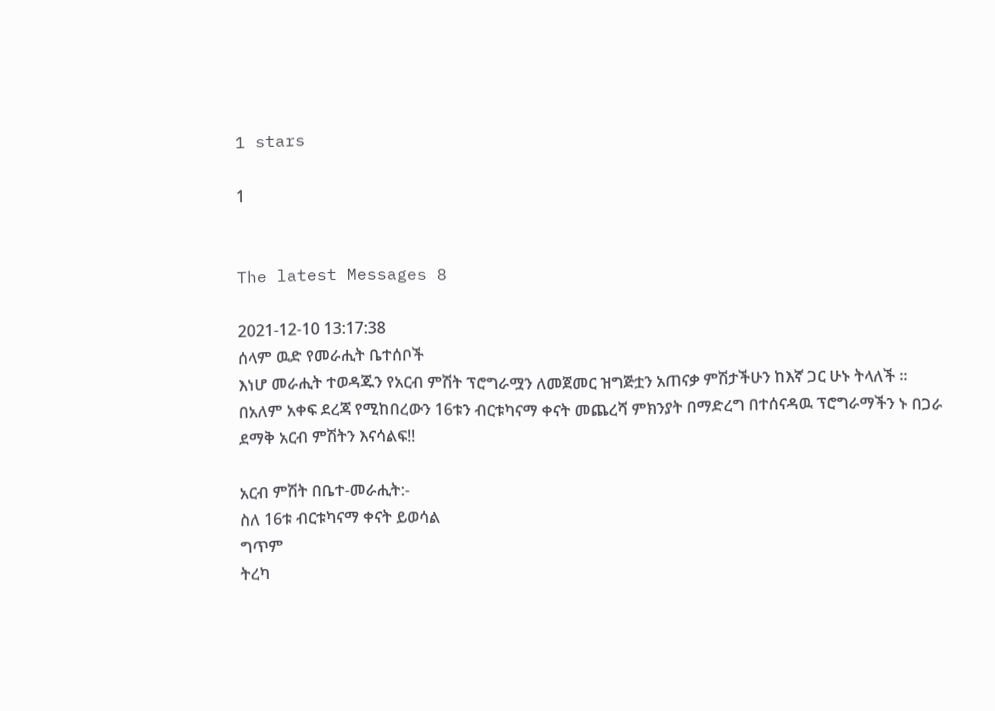1 stars

1


The latest Messages 8

2021-12-10 13:17:38
ሰላም ዉድ የመራሒት ቤተሰቦች
እነሆ መራሒት ተወዳጁን የአርብ ምሽት ፕሮግራሟን ለመጀመር ዝግጅቷን አጠናቃ ምሽታችሁን ከእኛ ጋር ሁኑ ትላለች ።
በአለም አቀፍ ደረጃ የሚከበረውን 16ቱን ብርቱካናማ ቀናት መጨረሻ ምክንያት በማድረግ በተሰናዳዉ ፕሮግራማችን ኑ በጋራ ደማቅ አርብ ምሽትን እናሳልፍ!!

አርብ ምሽት በቤተ-መራሒት:-
ስለ 16ቱ ብርቱካናማ ቀናት ይወሳል
ግጥም
ትረካ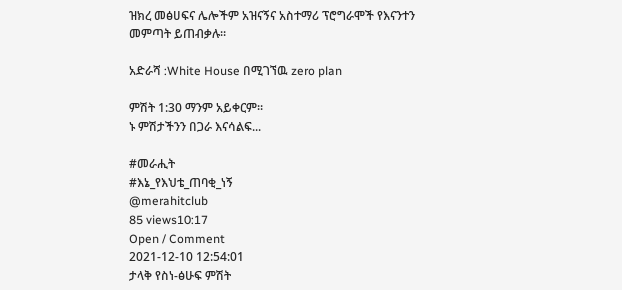ዝክረ መፅሀፍና ሌሎችም አዝናኝና አስተማሪ ፕሮግራሞች የእናንተን መምጣት ይጠብቃሉ።

አድራሻ :White House በሚገኘዉ zero plan

ምሽት 1:30 ማንም አይቀርም።
ኑ ምሽታችንን በጋራ እናሳልፍ...

#መራሒት
#እኔ_የእህቴ_ጠባቂ_ነኝ
@merahitclub
85 views10:17
Open / Comment
2021-12-10 12:54:01
ታላቅ የስነ-ፅሁፍ ምሽት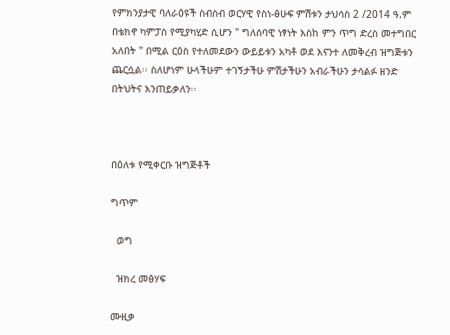የምክንያታዊ ባለራዕዩች ስብስብ ወርሃዊ የስነ-ፅሁፍ ምሽቱን ታህሳስ 2 /2014 ዓ.ም በቴክኖ ካምፓስ የሚያካሂድ ሲሆን " ግለሰባዊ ነፃነት እስከ ምን ጥግ ድረስ መተግበር አለበት " በሚል ርዕስ የተለመደውን ውይይቱን አካቶ ወደ እናንተ ለመቅረብ ዝግጅቱን ጨርሷል፡፡ ስለሆነም ሁላችሁም ተገኝታችሁ ምሽታችሁን አብራችሁን ታሳልፉ ዘንድ በትህትና እንጠይቃለን፡፡



በዕለቱ የሚቀርቡ ዝግጅቶች

ግጥም

  ወግ

  ዝክረ መፅሃፍ

ሙዚቃ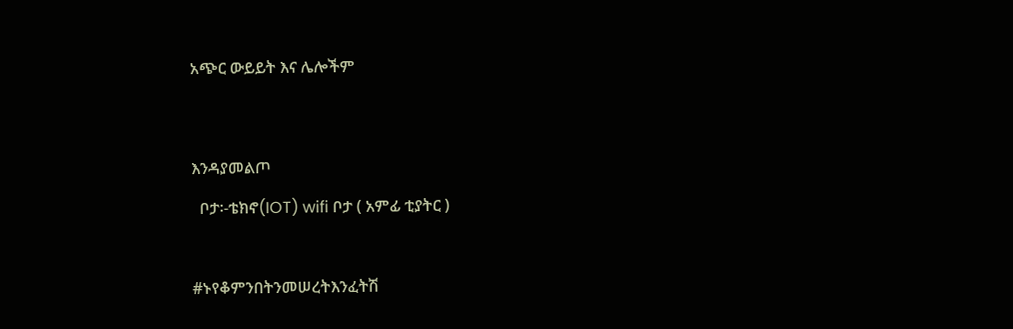አጭር ውይይት እና ሌሎችም




እንዳያመልጦ

  ቦታ፡-ቴክኖ(IOT) wifi ቦታ ( አምፊ ቲያትር )



#ኑየቆምንበትንመሠረትእንፈትሽ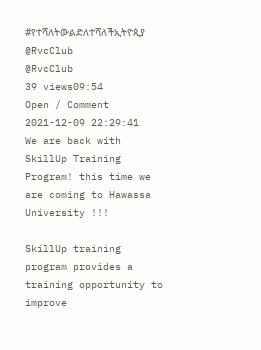#የተሻለትውልድለተሻለችኢትዮጲያ
@RvcClub
@RvcClub
39 views09:54
Open / Comment
2021-12-09 22:29:41
We are back with SkillUp Training Program! this time we are coming to Hawassa University !!!

SkillUp training program provides a training opportunity to improve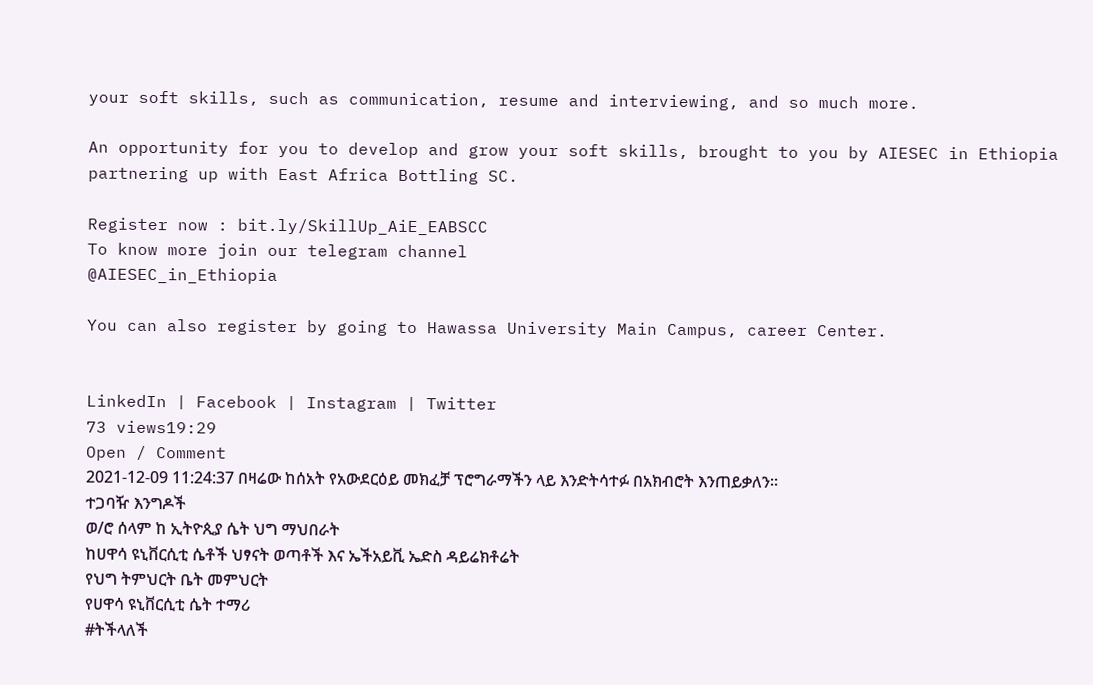your soft skills, such as communication, resume and interviewing, and so much more.

An opportunity for you to develop and grow your soft skills, brought to you by AIESEC in Ethiopia partnering up with East Africa Bottling SC.

Register now : bit.ly/SkillUp_AiE_EABSCC
To know more join our telegram channel
@AIESEC_in_Ethiopia

You can also register by going to Hawassa University Main Campus, career Center.


LinkedIn | Facebook | Instagram | Twitter
73 views19:29
Open / Comment
2021-12-09 11:24:37 በዛሬው ከሰአት የአውደርዕይ መክፈቻ ፕሮግራማችን ላይ እንድትሳተፉ በአክብሮት እንጠይቃለን።
ተጋባዥ እንግዶች
ወ/ሮ ሰላም ከ ኢትዮጲያ ሴት ህግ ማህበራት
ከሀዋሳ ዩኒቨርሲቲ ሴቶች ህፃናት ወጣቶች እና ኤችአይቪ ኤድስ ዳይሬክቶሬት
የህግ ትምህርት ቤት መምህርት
የሀዋሳ ዩኒቨርሲቲ ሴት ተማሪ
#ትችላለች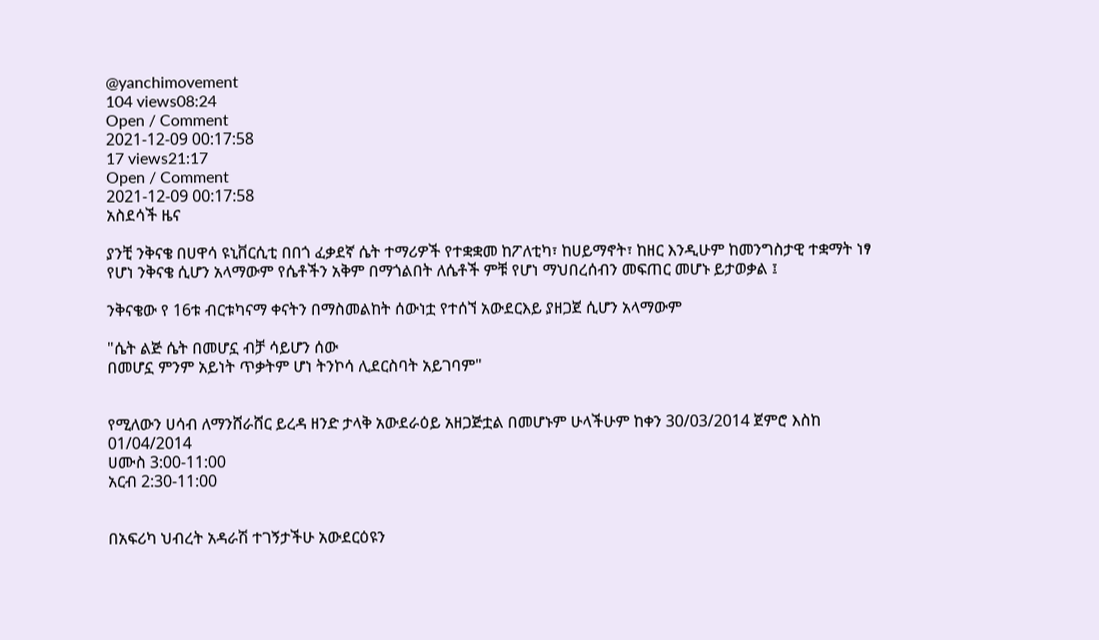@yanchimovement
104 views08:24
Open / Comment
2021-12-09 00:17:58
17 views21:17
Open / Comment
2021-12-09 00:17:58
አስደሳች ዜና

ያንቺ ንቅናቄ በሀዋሳ ዩኒቨርሲቲ በበጎ ፈቃደኛ ሴት ተማሪዎች የተቋቋመ ከፖለቲካ፣ ከሀይማኖት፣ ከዘር እንዲሁም ከመንግስታዊ ተቋማት ነፃ የሆነ ንቅናቄ ሲሆን አላማውም የሴቶችን አቅም በማጎልበት ለሴቶች ምቹ የሆነ ማህበረሰብን መፍጠር መሆኑ ይታወቃል ፤

ንቅናቄው የ 16ቱ ብርቱካናማ ቀናትን በማስመልከት ሰውነቷ የተሰኘ አውደርእይ ያዘጋጀ ሲሆን አላማውም

"ሴት ልጅ ሴት በመሆኗ ብቻ ሳይሆን ሰው
በመሆኗ ምንም አይነት ጥቃትም ሆነ ትንኮሳ ሊደርስባት አይገባም"


የሚለውን ሀሳብ ለማንሸራሸር ይረዳ ዘንድ ታላቅ አውደራዕይ አዘጋጅቷል በመሆኑም ሁላችሁም ከቀን 30/03/2014 ጀምሮ እስከ 01/04/2014
ሀሙስ 3:00-11:00
አርብ 2:30-11:00


በአፍሪካ ህብረት አዳራሽ ተገኝታችሁ አውደርዕዩን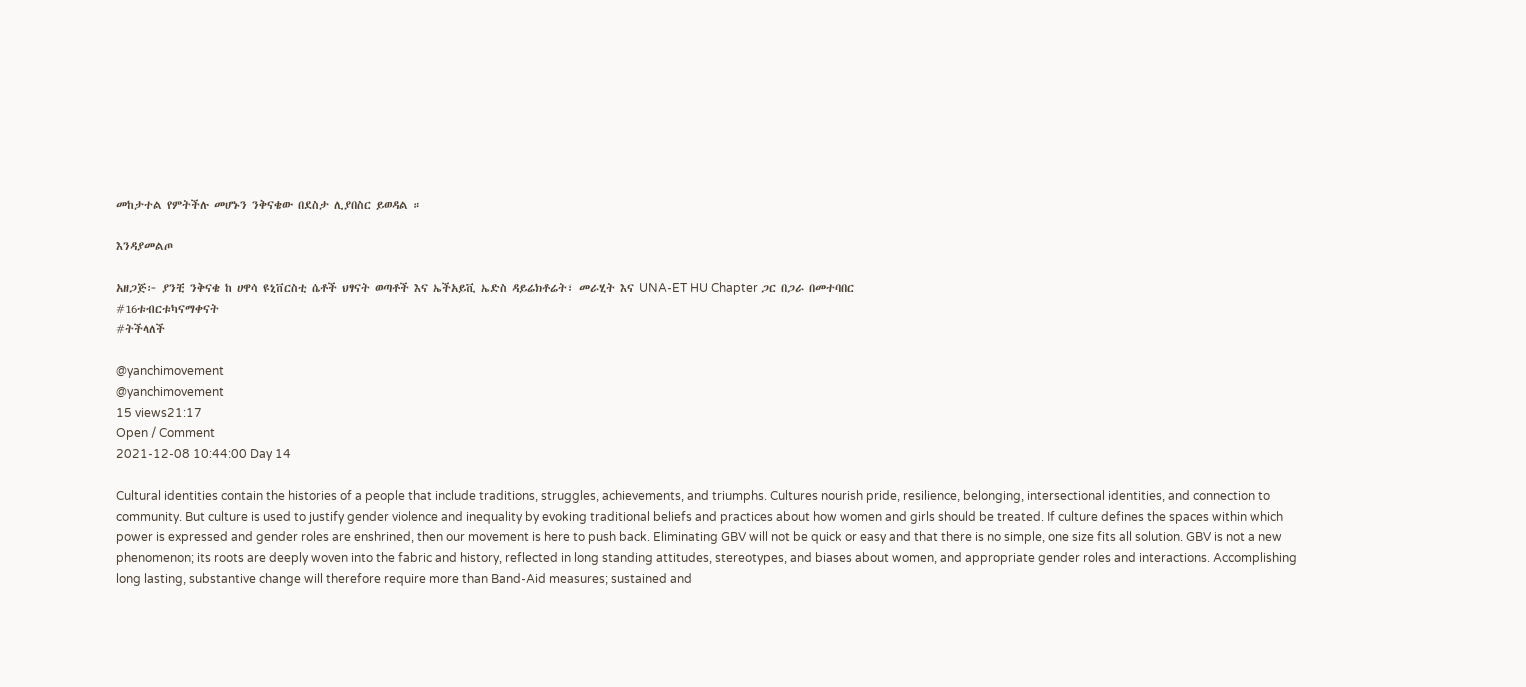መከታተል የምትችሉ መሆኑን ንቅናቄው በደስታ ሊያበስር ይወዳል ።

እንዳያመልጦ

አዘጋጅ፦ ያንቺ ንቅናቄ ከ ሀዋሳ ዩኒቨርስቲ ሴቶች ህፃናት ወጣቶች እና ኤችአይቪ ኤድስ ዳይሬክቶሬት፣ መራሂት እና UNA-ET HU Chapter ጋር በጋራ በመተባበር
#16ቱብርቱካናማቀናት
#ትችላለች

@yanchimovement
@yanchimovement
15 views21:17
Open / Comment
2021-12-08 10:44:00 Day 14

Cultural identities contain the histories of a people that include traditions, struggles, achievements, and triumphs. Cultures nourish pride, resilience, belonging, intersectional identities, and connection to community. But culture is used to justify gender violence and inequality by evoking traditional beliefs and practices about how women and girls should be treated. If culture defines the spaces within which power is expressed and gender roles are enshrined, then our movement is here to push back. Eliminating GBV will not be quick or easy and that there is no simple, one size fits all solution. GBV is not a new phenomenon; its roots are deeply woven into the fabric and history, reflected in long standing attitudes, stereotypes, and biases about women, and appropriate gender roles and interactions. Accomplishing long lasting, substantive change will therefore require more than Band-Aid measures; sustained and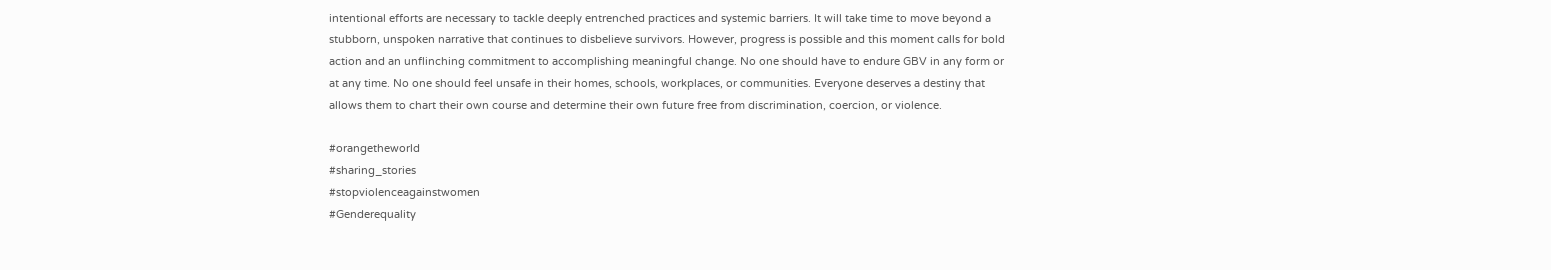intentional efforts are necessary to tackle deeply entrenched practices and systemic barriers. It will take time to move beyond a stubborn, unspoken narrative that continues to disbelieve survivors. However, progress is possible and this moment calls for bold action and an unflinching commitment to accomplishing meaningful change. No one should have to endure GBV in any form or at any time. No one should feel unsafe in their homes, schools, workplaces, or communities. Everyone deserves a destiny that allows them to chart their own course and determine their own future free from discrimination, coercion, or violence.

#orangetheworld
#sharing_stories
#stopviolenceagainstwomen
#Genderequality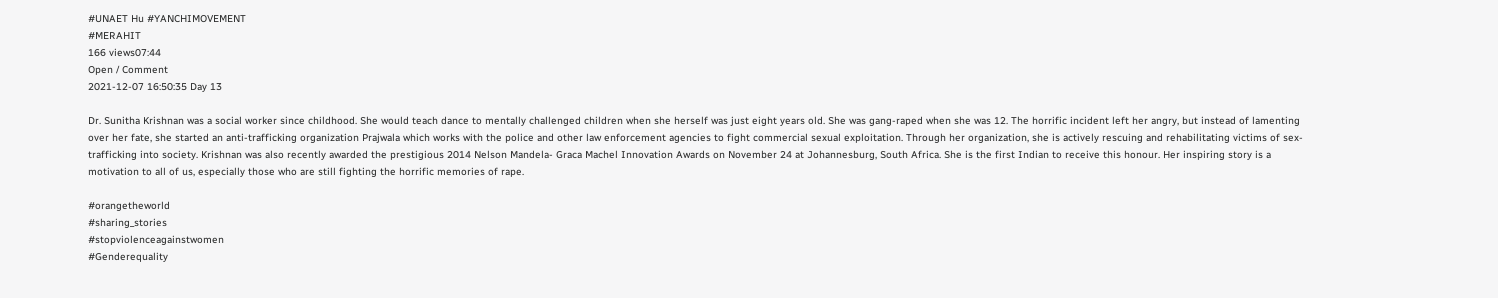#UNAET Hu #YANCHIMOVEMENT
#MERAHIT
166 views07:44
Open / Comment
2021-12-07 16:50:35 Day 13

Dr. Sunitha Krishnan was a social worker since childhood. She would teach dance to mentally challenged children when she herself was just eight years old. She was gang-raped when she was 12. The horrific incident left her angry, but instead of lamenting over her fate, she started an anti-trafficking organization Prajwala which works with the police and other law enforcement agencies to fight commercial sexual exploitation. Through her organization, she is actively rescuing and rehabilitating victims of sex-trafficking into society. Krishnan was also recently awarded the prestigious 2014 Nelson Mandela- Graca Machel Innovation Awards on November 24 at Johannesburg, South Africa. She is the first Indian to receive this honour. Her inspiring story is a motivation to all of us, especially those who are still fighting the horrific memories of rape.

#orangetheworld
#sharing_stories
#stopviolenceagainstwomen
#Genderequality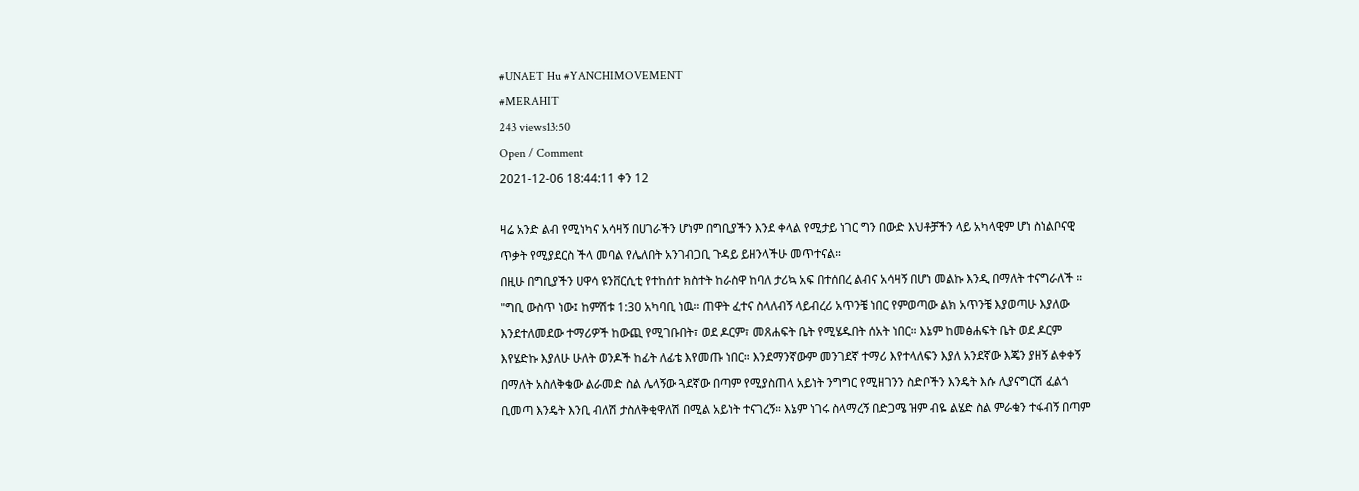#UNAET Hu #YANCHIMOVEMENT
#MERAHIT
243 views13:50
Open / Comment
2021-12-06 18:44:11 ቀን 12

ዛሬ አንድ ልብ የሚነካና አሳዛኝ በሀገራችን ሆነም በግቢያችን እንደ ቀላል የሚታይ ነገር ግን በውድ እህቶቻችን ላይ አካላዊም ሆነ ስነልቦናዊ ጥቃት የሚያደርስ ችላ መባል የሌለበት አንገብጋቢ ጉዳይ ይዘንላችሁ መጥተናል።
በዚሁ በግቢያችን ሀዋሳ ዩንቨርሲቲ የተከሰተ ክስተት ከራስዋ ከባለ ታሪኳ አፍ በተሰበረ ልብና አሳዛኝ በሆነ መልኩ እንዲ በማለት ተናግራለች ።
"ግቢ ውስጥ ነው፤ ከምሽቱ 1:30 አካባቢ ነዉ። ጠዋት ፈተና ስላለብኝ ላይብረሪ አጥንቼ ነበር የምወጣው ልክ አጥንቼ እያወጣሁ እያለው እንደተለመደው ተማሪዎች ከውጪ የሚገቡበት፣ ወደ ዶርም፣ መጸሐፍት ቤት የሚሄዱበት ሰአት ነበር። እኔም ከመፅሐፍት ቤት ወደ ዶርም እየሄድኩ እያለሁ ሁለት ወንዶች ከፊት ለፊቴ እየመጡ ነበር። እንደማንኛውም መንገደኛ ተማሪ እየተላለፍን እያለ አንደኛው እጄን ያዘኝ ልቀቀኝ በማለት አስለቅቄው ልራመድ ስል ሌላኝው ጓደኛው በጣም የሚያስጠላ አይነት ንግግር የሚዘገንን ስድቦችን እንዴት እሱ ሊያናግርሽ ፈልጎ ቢመጣ እንዴት እንቢ ብለሽ ታስለቅቂዋለሽ በሚል አይነት ተናገረኝ። እኔም ነገሩ ስላማረኝ በድጋሜ ዝም ብዬ ልሄድ ስል ምራቁን ተፋብኝ በጣም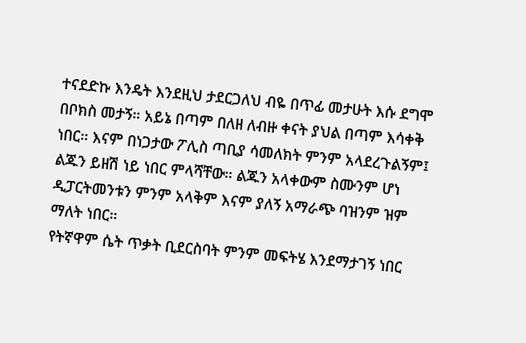ተናደድኩ እንዴት እንደዚህ ታደርጋለህ ብዬ በጥፊ መታሁት እሱ ደግሞ በቦክስ መታኝ። አይኔ በጣም በለዘ ለብዙ ቀናት ያህል በጣም እሳቀቅ ነበር። እናም በነጋታው ፖሊስ ጣቢያ ሳመለክት ምንም አላደረጉልኝም፤ ልጁን ይዘሽ ነይ ነበር ምላሻቸው። ልጁን አላቀውም ስሙንም ሆነ ዲፓርትመንቱን ምንም አላቅም እናም ያለኝ አማራጭ ባዝንም ዝም ማለት ነበር።
የትኛዋም ሴት ጥቃት ቢደርስባት ምንም መፍትሄ እንደማታገኝ ነበር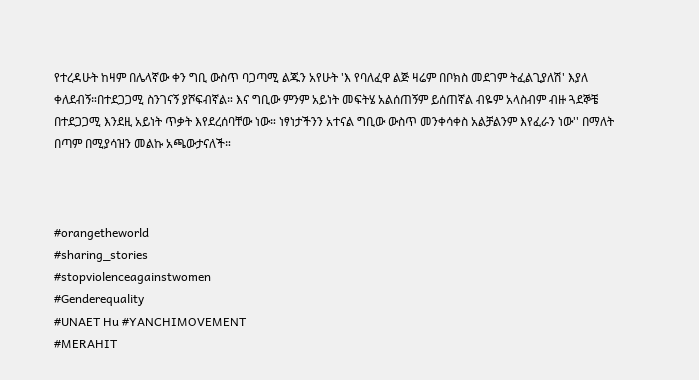የተረዳሁት ከዛም በሌላኛው ቀን ግቢ ውስጥ ባጋጣሚ ልጁን አየሁት 'እ የባለፈዋ ልጅ ዛሬም በቦክስ መደገም ትፈልጊያለሽ' እያለ ቀለደብኝ።በተደጋጋሚ ስንገናኝ ያሾፍብኛል። እና ግቢው ምንም አይነት መፍትሄ አልሰጠኝም ይሰጠኛል ብዬም አላስብም ብዙ ጓደኞቼ በተደጋጋሚ እንደዚ አይነት ጥቃት እየደረሰባቸው ነው። ነፃነታችንን አተናል ግቢው ውስጥ መንቀሳቀስ አልቻልንም እየፈራን ነው'' በማለት በጣም በሚያሳዝን መልኩ አጫውታናለች።



#orangetheworld
#sharing_stories
#stopviolenceagainstwomen
#Genderequality
#UNAET Hu #YANCHIMOVEMENT
#MERAHIT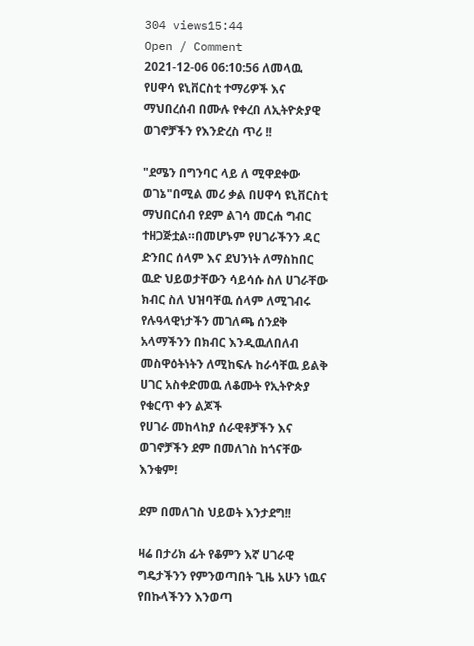304 views15:44
Open / Comment
2021-12-06 06:10:56 ለመላዉ የሀዋሳ ዩኒቨርስቲ ተማሪዎች እና ማህበረሰብ በሙሉ የቀረበ ለኢትዮጵያዊ ወገኖቻችን የእንድረስ ጥሪ !!

"ደሜን በግንባር ላይ ለ ሚዋደቀው ወገኔ"በሚል መሪ ቃል በሀዋሳ ዩኒቨርስቲ ማህበርሰብ የደም ልገሳ መርሐ ግብር ተዘጋጅቷል።በመሆኑም የሀገራችንን ዳር ድንበር ሰላም እና ደህንነት ለማስከበር ዉድ ህይወታቸውን ሳይሳሱ ስለ ሀገራቸው ክብር ስለ ህዝባቸዉ ሰላም ለሚገብሩ የሉዓላዊነታችን መገለጫ ሰንደቅ አላማችንን በክብር እንዲዉለበለብ መስዋዕትነትን ለሚከፍሉ ከራሳቸዉ ይልቅ ሀገር አስቀድመዉ ለቆሙት የኢትዮጵያ የቁርጥ ቀን ልጆች
የሀገራ መከላከያ ሰራዊቶቻችን እና ወገኖቻችን ደም በመለገስ ከጎናቸው እንቁም!

ደም በመለገስ ህይወት እንታደግ!!

ዛሬ በታሪክ ፊት የቆምን እኛ ሀገራዊ ግዴታችንን የምንወጣበት ጊዜ አሁን ነዉና የበኩላችንን እንወጣ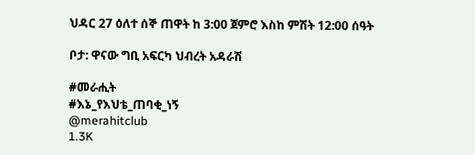ህዳር 27 ዕለተ ሰኞ ጠዋት ከ 3:00 ጀምሮ እስከ ምሽት 12:00 ሰዓት

ቦታ: ዋናው ግቢ አፍርካ ህብረት አዳራሽ

#መራሒት
#እኔ_የእህቴ_ጠባቂ_ነኝ
@merahitclub
1.3K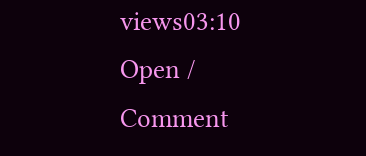views03:10
Open / Comment